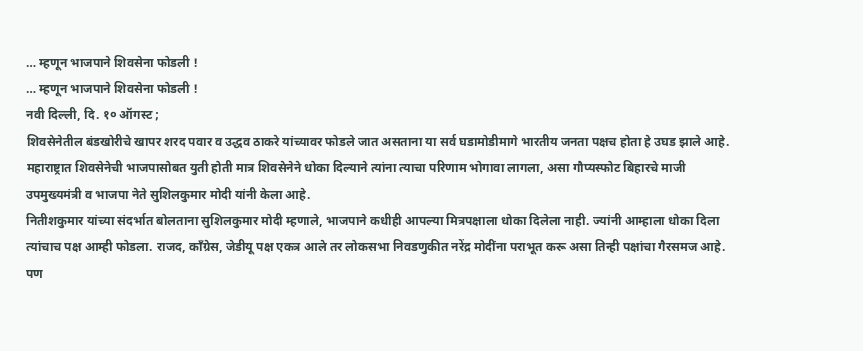… म्हणून भाजपाने शिवसेना फोडली !
… म्हणून भाजपाने शिवसेना फोडली !
नवी दिल्ली, दि. १० ऑगस्ट ;
शिवसेनेतील बंडखोरीचे खापर शरद पवार व उद्धव ठाकरे यांच्यावर फोडले जात असताना या सर्व घडामोडीमागे भारतीय जनता पक्षच होता हे उघड झाले आहे. महाराष्ट्रात शिवसेनेची भाजपासोबत युती होती मात्र शिवसेनेने धोका दिल्याने त्यांना त्याचा परिणाम भोगावा लागला, असा गौप्यस्फोट बिहारचे माजी उपमुख्यमंत्री व भाजपा नेते सुशिलकुमार मोदी यांनी केला आहे.
नितीशकुमार यांच्या संदर्भात बोलताना सुशिलकुमार मोदी म्हणाले, भाजपाने कधीही आपल्या मित्रपक्षाला धोका दिलेला नाही. ज्यांनी आम्हाला धोका दिला त्यांचाच पक्ष आम्ही फोडला. राजद, काँग्रेस, जेडीयू पक्ष एकत्र आले तर लोकसभा निवडणुकीत नरेंद्र मोदींना पराभूत करू असा तिन्ही पक्षांचा गैरसमज आहे. पण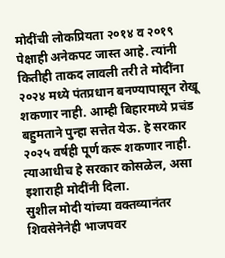मोदींची लोकप्रियता २०१४ व २०१९ पेक्षाही अनेकपट जास्त आहे. त्यांनी कितीही ताकद लावली तरी ते मोदींना २०२४ मध्ये पंतप्रधान बनण्यापासून रोखू शकणार नाही. आम्ही बिहारमध्ये प्रचंड बहुमताने पुन्हा सत्तेत येऊ. हे सरकार २०२५ वर्षही पूर्ण करू शकणार नाही. त्याआधीच हे सरकार कोसळेल, असा इशाराही मोदींनी दिला.
सुशील मोदी यांच्या वक्तव्यानंतर शिवसेनेनेही भाजपवर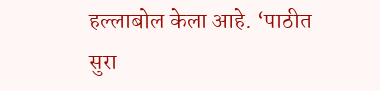हल्लाबोल केला आहे. ‘पाठीत सुरा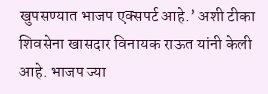खुपसण्यात भाजप एक्सपर्ट आहे.’ अशी टीका शिवसेना खासदार विनायक राऊत यांनी केली आहे. भाजप ज्या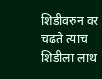शिडीवरुन वर चढते त्याच शिडीला लाथ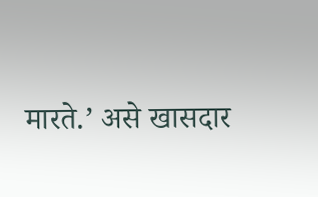मारते.’ असे खासदार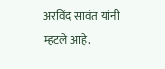अरविंद सावंत यांनी म्हटले आहे.